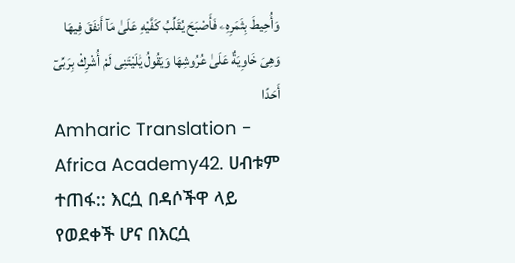وَأُحِيطَ بِثَمَرِهِۦ فَأَصْبَحَ يُقَلِّبُ كَفَّيْهِ عَلَىٰ مَآ أَنفَقَ فِيهَا وَهِىَ خَاوِيَةٌ عَلَىٰ عُرُوشِهَا وَيَقُولُ يَٰلَيْتَنِى لَمْ أُشْرِكْ بِرَبِّىٓ أَحَدًا
Amharic Translation - Africa Academy42. ሀብቱም ተጠፋ:: እርሷ በዳሶችዋ ላይ የወደቀች ሆና በእርሷ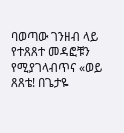ባወጣው ገንዘብ ላይ የተጸጸተ መዳፎቹን የሚያገላብጥና «ወይ ጸጸቴ! በጌታዬ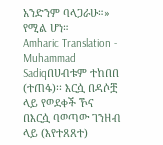አንድንም ባላጋራሁ።» የሚል ሆነ።
Amharic Translation - Muhammad Sadiqበሀብቱም ተከበበ (ተጠፋ)፡፡ እርሷ በዳሶቿ ላይ የወደቀች ኾና በእርሷ ባወጣው ገንዘብ ላይ (እየተጸጸተ)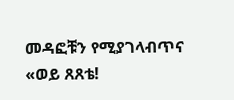መዳፎቹን የሚያገላብጥና «ወይ ጸጸቴ!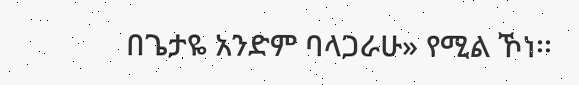በጌታዬ አንድም ባላጋራሁ» የሚል ኾነ፡፡